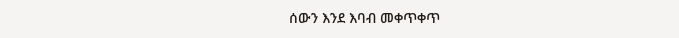ሰውን እንደ እባብ መቀጥቀጥ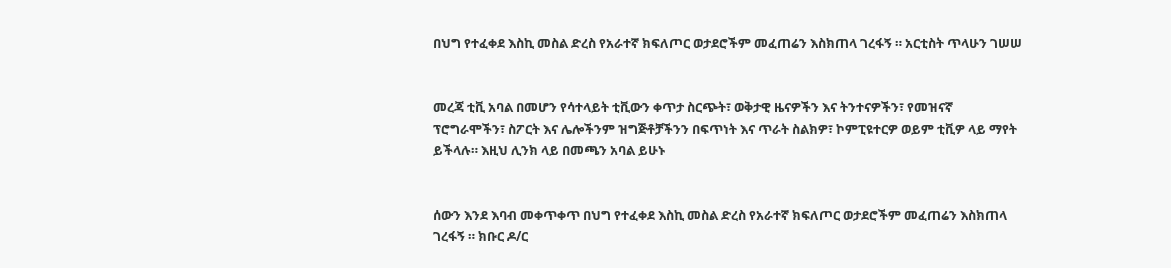በህግ የተፈቀደ እስኪ መስል ድረስ የአራተኛ ክፍለጦር ወታደሮችም መፈጠሬን እስክጠላ ገረፋኝ ። አርቲስት ጥላሁን ገሠሠ


መረጃ ቲቪ አባል በመሆን የሳተላይት ቲቪውን ቀጥታ ስርጭት፣ ወቅታዊ ዜናዎችን እና ትንተናዎችን፣ የመዝናኛ ፕሮግራሞችን፣ ስፖርት እና ሌሎችንም ዝግጅቶቻችንን በፍጥነት እና ጥራት ስልክዎ፣ ኮምፒዩተርዎ ወይም ቲቪዎ ላይ ማየት ይችላሉ። እዚህ ሊንክ ላይ በመጫን አባል ይሁኑ


ሰውን እንደ እባብ መቀጥቀጥ በህግ የተፈቀደ እስኪ መስል ድረስ የአራተኛ ክፍለጦር ወታደሮችም መፈጠሬን እስክጠላ ገረፋኝ ። ክቡር ዶ/ር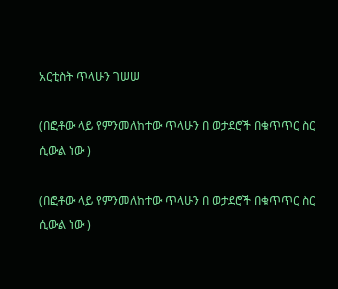አርቲስት ጥላሁን ገሠሠ

(በፎቶው ላይ የምንመለከተው ጥላሁን በ ወታደሮች በቁጥጥር ስር ሲውል ነው )

(በፎቶው ላይ የምንመለከተው ጥላሁን በ ወታደሮች በቁጥጥር ስር ሲውል ነው )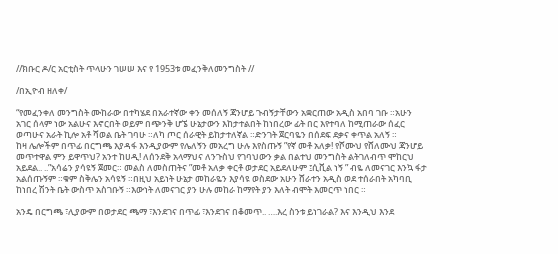//ክቡር ዶ/ር አርቲስት ጥላሁን ገሠሠ እና የ 1953ቱ መፈንቅለመንግስት //

/በኢዮብ ዘለቀ/

“የመፈንቀለ መንግስት ሙከራው በተካሄደ በአራተኛው ቀን መሰለኝ ጃንሆይ ጉብኝታቸውን አቋርጠው አዲስ አበባ ገቡ ።አሁን አገር ሰላም ነው አልሁና እኖርበት ወይም በጭንቅ ሆኜ ሁኔታውን እከታተልበት ከነበረው ፊት በር እየተባለ ከሚጠራው ሰፈር ወጣሁና አራት ኪሎ አቶ ሻወል ቤት ገባሁ ።ለካ ጦር ሰራዊት ይከታተለኛል ።ድንገት ጀርባዬን በሰደፍ ደቃና ቀጥል አለኝ ።
ከዛ ሌሎችም በጥፊ በርግጫ እያዳፋ እንዲያውም የሌለኝን መአረግ ሁሉ እየስጡኝ ”የኛ መቶ አለቃ! የሾሙህ የሸለሙህ ጃንሆይ መጥተዋል ምን ይዋጥህ? አንተ ከሀዲ! ለሰንደቅ አላማህና ለንጉስህ የገባህውን ቃል በልተህ መንግስት ልትገለብጥ ሞከርህ አይደል.. ..”አሳሬን ያሳዩኝ ጀመር። መልስ ለመስጠትና ”መቶ አለቃ ቀርቶ ወታደር አይደለሁም ፤ሲቪል ነኝ ” ብዬ ለመናገር እንኳ ፋታ አልሰጡኝም ።ቁም ስቅሌን አሳዩኝ ።በዚህ አይነት ሁኔታ መከራዬን እያሳዩ ወስደው አሁን ሸራተን አዲስ ወደ ተሰራበት አካባቢ ከነበረ ሽንት ቤት ውስጥ አስገቡኝ ።እውነት ለመናገር ያን ሁሉ መከራ ከማየት ያን እለት ብሞት እመርጥ ነበር ።

አንዴ በርግጫ ፣ሊያውም በወታደር ጫማ ፣እንደገና በጥፊ ፣እንደገና በቆመጥ.. ….እረ ስንቱ ይነገራል? እና እንዲህ እንደ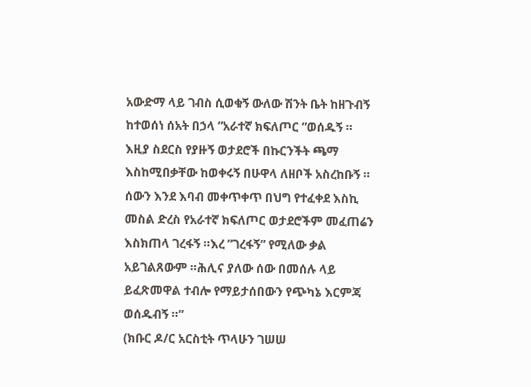አውድማ ላይ ገብስ ሲወቁኝ ውለው ሽንት ቤት ከዘጉብኝ ከተወሰነ ሰአት በኃላ ”አራተኛ ክፍለጦር ”ወሰዱኝ ።
እዚያ ስደርስ የያዙኝ ወታደሮች በኩርንችት ጫማ እስከሚበቃቸው ከወቀሩኝ በሁዋላ ለዘቦች አስረከቡኝ ። ሰውን እንደ እባብ መቀጥቀጥ በህግ የተፈቀደ እስኪ መስል ድረስ የአራተኛ ክፍለጦር ወታደሮችም መፈጠሬን እስክጠላ ገረፋኝ ።እረ ”ገረፋኝ” የሚለው ቃል አይገልጸውም ።ሕሊና ያለው ሰው በመሰሉ ላይ ይፈጽመዋል ተብሎ የማይታሰበውን የጭካኔ እርምጃ ወሰዱብኝ ።”
(ክቡር ዶ/ር አርስቲት ጥላሁን ገሠሠ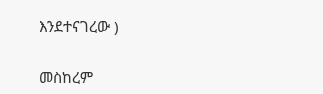እንደተናገረው )

መስከረም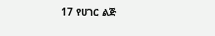17 የሀገር ልጅ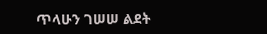ጥላሁን ገሠሠ ልደት